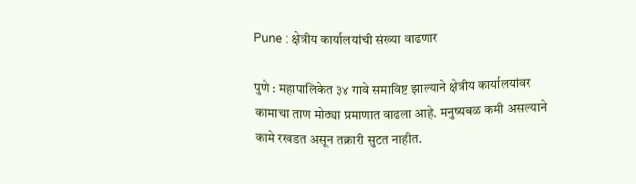Pune : क्षेत्रीय कार्यालयांची संख्या वाढणार

पुणे : महापालिकेत ३४ गावे समाविष्ट झाल्याने क्षेत्रीय कार्यालयांवर कामाचा ताण मोठ्या प्रमाणात वाढला आहे. मनुष्यबळ कमी असल्याने कामे रखडत असून तक्रारी सुटत नाहीत.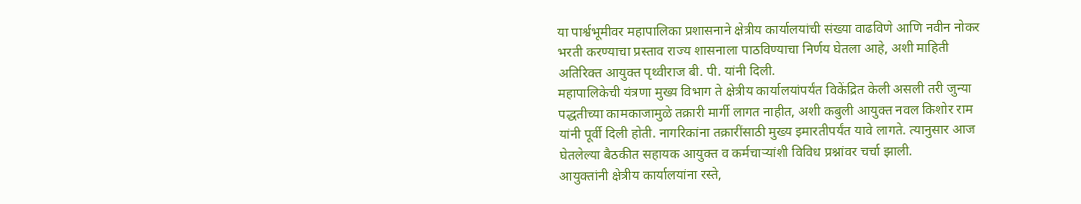या पार्श्वभूमीवर महापालिका प्रशासनाने क्षेत्रीय कार्यालयांची संख्या वाढविणे आणि नवीन नोकर भरती करण्याचा प्रस्ताव राज्य शासनाला पाठविण्याचा निर्णय घेतला आहे, अशी माहिती अतिरिक्त आयुक्त पृथ्वीराज बी. पी. यांनी दिली.
महापालिकेची यंत्रणा मुख्य विभाग ते क्षेत्रीय कार्यालयांपर्यंत विकेंद्रित केली असली तरी जुन्या पद्धतीच्या कामकाजामुळे तक्रारी मार्गी लागत नाहीत, अशी कबुली आयुक्त नवल किशोर राम यांनी पूर्वी दिली होती. नागरिकांना तक्रारींसाठी मुख्य इमारतीपर्यंत यावे लागते. त्यानुसार आज घेतलेल्या बैठकीत सहायक आयुक्त व कर्मचाऱ्यांशी विविध प्रश्नांवर चर्चा झाली.
आयुक्तांनी क्षेत्रीय कार्यालयांना रस्ते,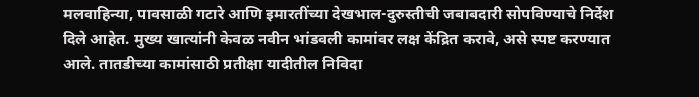मलवाहिन्या, पावसाळी गटारे आणि इमारतींच्या देखभाल-दुरुस्तीची जबाबदारी सोपविण्याचे निर्देश दिले आहेत. मुख्य खात्यांनी केवळ नवीन भांडवली कामांवर लक्ष केंद्रित करावे, असे स्पष्ट करण्यात आले. तातडीच्या कामांसाठी प्रतीक्षा यादीतील निविदा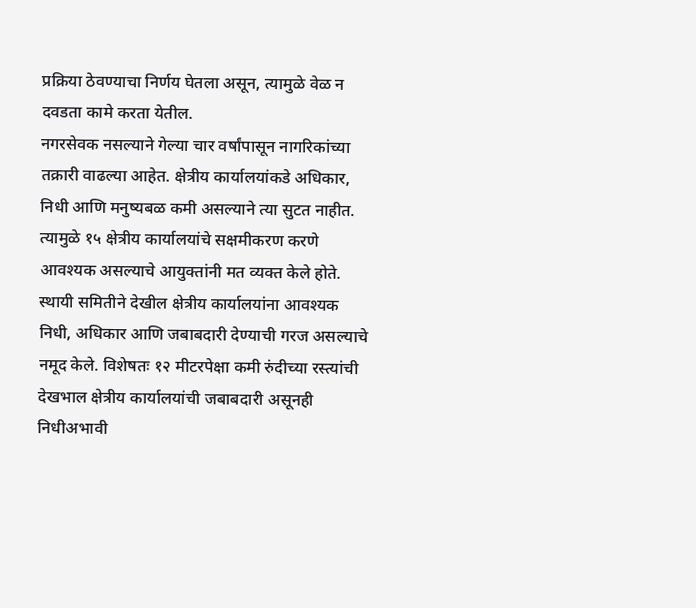प्रक्रिया ठेवण्याचा निर्णय घेतला असून, त्यामुळे वेळ न दवडता कामे करता येतील.
नगरसेवक नसल्याने गेल्या चार वर्षांपासून नागरिकांच्या तक्रारी वाढल्या आहेत. क्षेत्रीय कार्यालयांकडे अधिकार, निधी आणि मनुष्यबळ कमी असल्याने त्या सुटत नाहीत. त्यामुळे १५ क्षेत्रीय कार्यालयांचे सक्षमीकरण करणे आवश्यक असल्याचे आयुक्तांनी मत व्यक्त केले होते.
स्थायी समितीने देखील क्षेत्रीय कार्यालयांना आवश्यक निधी, अधिकार आणि जबाबदारी देण्याची गरज असल्याचे नमूद केले. विशेषतः १२ मीटरपेक्षा कमी रुंदीच्या रस्त्यांची देखभाल क्षेत्रीय कार्यालयांची जबाबदारी असूनही निधीअभावी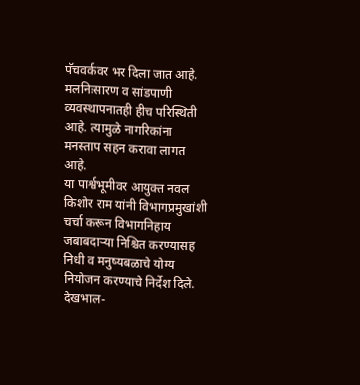पॅचवर्कवर भर दिला जात आहे. मलनिःसारण व सांडपाणी व्यवस्थापनातही हीच परिस्थिती आहे. त्यामुळे नागरिकांना मनस्ताप सहन करावा लागत आहे.
या पार्श्वभूमीवर आयुक्त नवल किशोर राम यांनी विभागप्रमुखांशी चर्चा करून विभागनिहाय जबाबदाऱ्या निश्चित करण्यासह निधी व मनुष्यबळाचे योग्य नियोजन करण्याचे निर्देश दिले. देखभाल-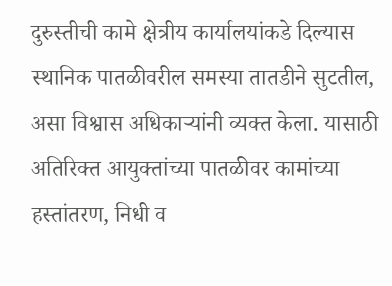दुरुस्तीची कामे क्षेत्रीय कार्यालयांकडे दिल्यास स्थानिक पातळीवरील समस्या तातडीने सुटतील, असा विश्वास अधिकाऱ्यांनी व्यक्त केला. यासाठी अतिरिक्त आयुक्तांच्या पातळीवर कामांच्या हस्तांतरण, निधी व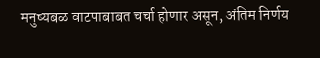मनुष्यबळ वाटपाबाबत चर्चा होणार असून, अंतिम निर्णय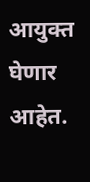आयुक्त घेणार आहेत.